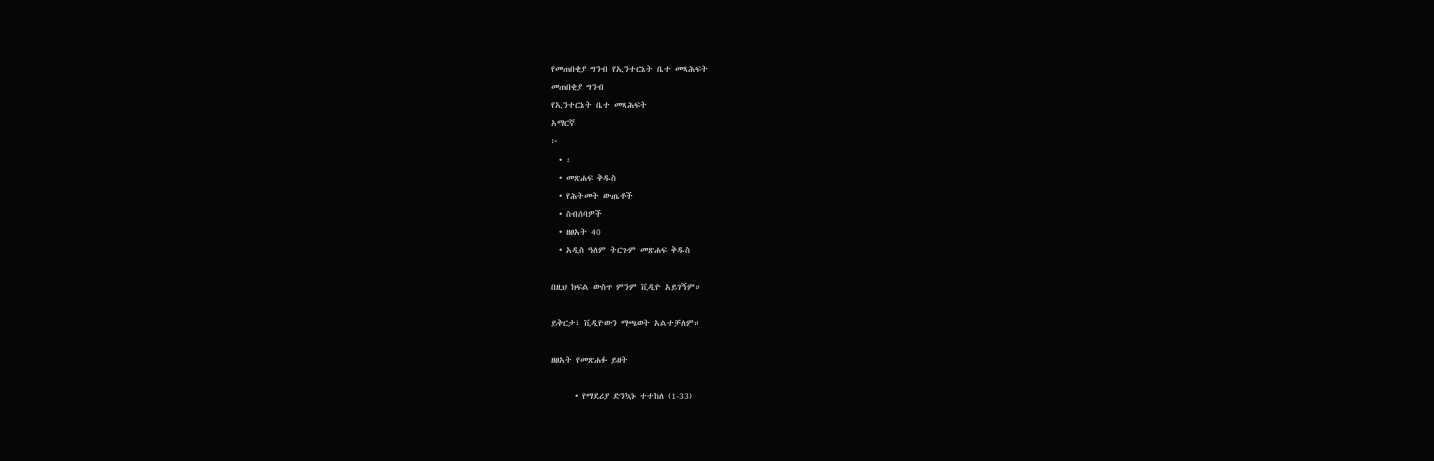የመጠበቂያ ግንብ የኢንተርኔት ቤተ መጻሕፍት
መጠበቂያ ግንብ
የኢንተርኔት ቤተ መጻሕፍት
አማርኛ
፦
  • ፡
  • መጽሐፍ ቅዱስ
  • የሕትመት ውጤቶች
  • ስብሰባዎች
  • ዘፀአት 40
  • አዲስ ዓለም ትርጉም መጽሐፍ ቅዱስ

በዚህ ክፍል ውስጥ ምንም ቪዲዮ አይገኝም።

ይቅርታ፣ ቪዲዮውን ማጫወት አልተቻለም።

ዘፀአት የመጽሐፉ ይዘት

      • የማደሪያ ድንኳኑ ተተከለ (1-33)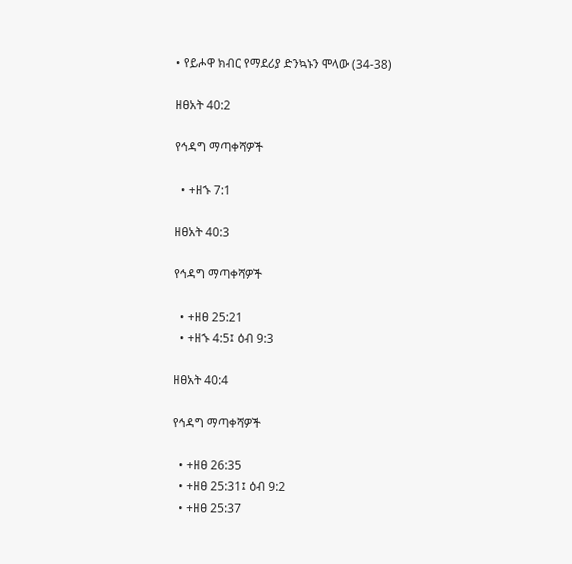• የይሖዋ ክብር የማደሪያ ድንኳኑን ሞላው (34-38)

ዘፀአት 40:2

የኅዳግ ማጣቀሻዎች

  • +ዘኁ 7:1

ዘፀአት 40:3

የኅዳግ ማጣቀሻዎች

  • +ዘፀ 25:21
  • +ዘኁ 4:5፤ ዕብ 9:3

ዘፀአት 40:4

የኅዳግ ማጣቀሻዎች

  • +ዘፀ 26:35
  • +ዘፀ 25:31፤ ዕብ 9:2
  • +ዘፀ 25:37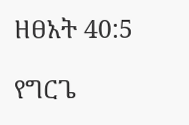ዘፀአት 40:5

የግርጌ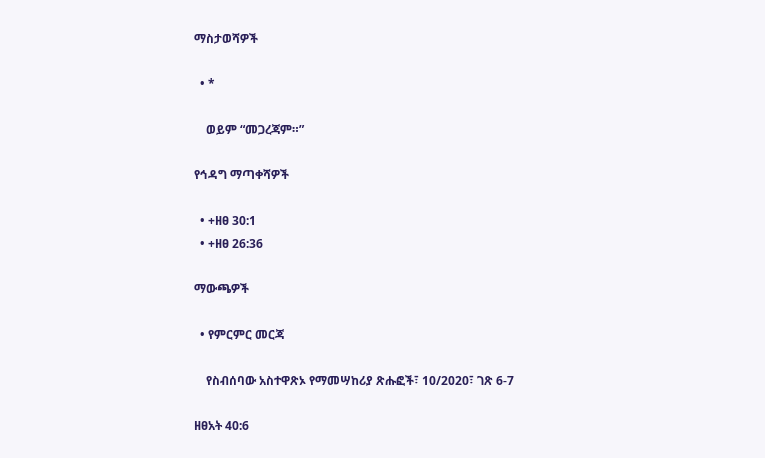ማስታወሻዎች

  • *

    ወይም “መጋረጃም።”

የኅዳግ ማጣቀሻዎች

  • +ዘፀ 30:1
  • +ዘፀ 26:36

ማውጫዎች

  • የምርምር መርጃ

    የስብሰባው አስተዋጽኦ የማመሣከሪያ ጽሑፎች፣ 10/2020፣ ገጽ 6-7

ዘፀአት 40:6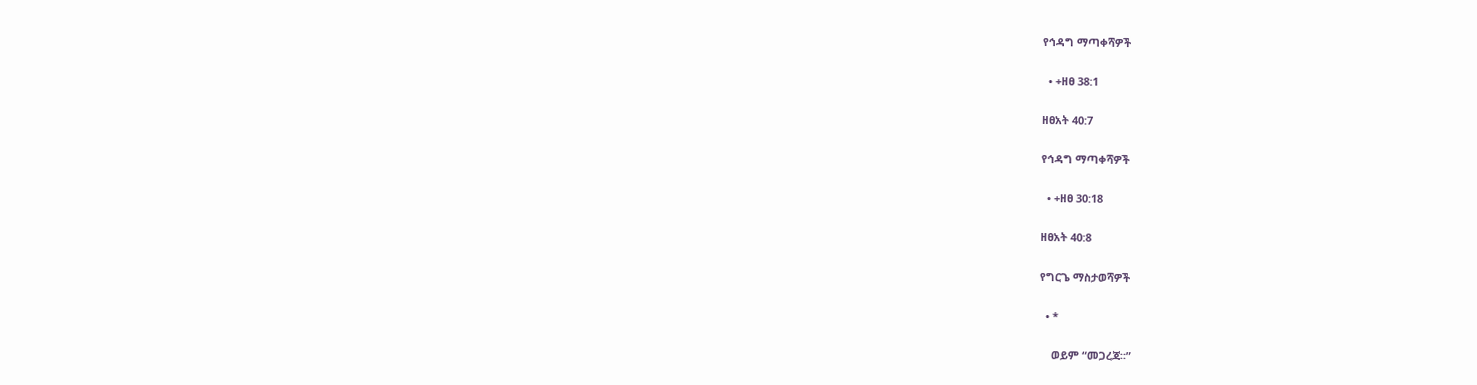የኅዳግ ማጣቀሻዎች

  • +ዘፀ 38:1

ዘፀአት 40:7

የኅዳግ ማጣቀሻዎች

  • +ዘፀ 30:18

ዘፀአት 40:8

የግርጌ ማስታወሻዎች

  • *

    ወይም “መጋረጃ።”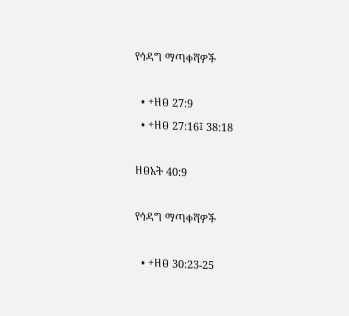የኅዳግ ማጣቀሻዎች

  • +ዘፀ 27:9
  • +ዘፀ 27:16፤ 38:18

ዘፀአት 40:9

የኅዳግ ማጣቀሻዎች

  • +ዘፀ 30:23-25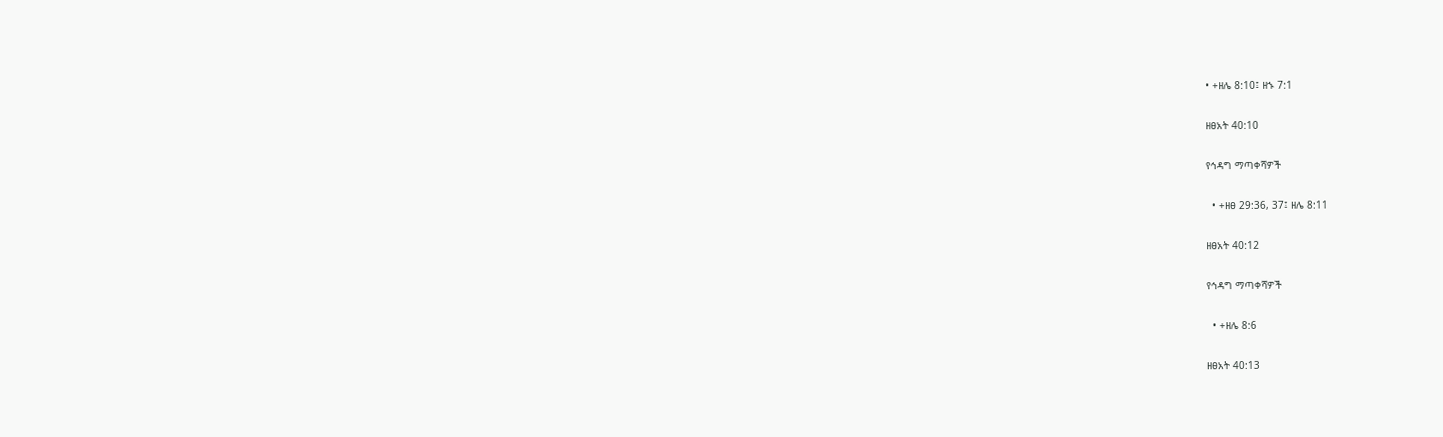• +ዘሌ 8:10፤ ዘኁ 7:1

ዘፀአት 40:10

የኅዳግ ማጣቀሻዎች

  • +ዘፀ 29:36, 37፤ ዘሌ 8:11

ዘፀአት 40:12

የኅዳግ ማጣቀሻዎች

  • +ዘሌ 8:6

ዘፀአት 40:13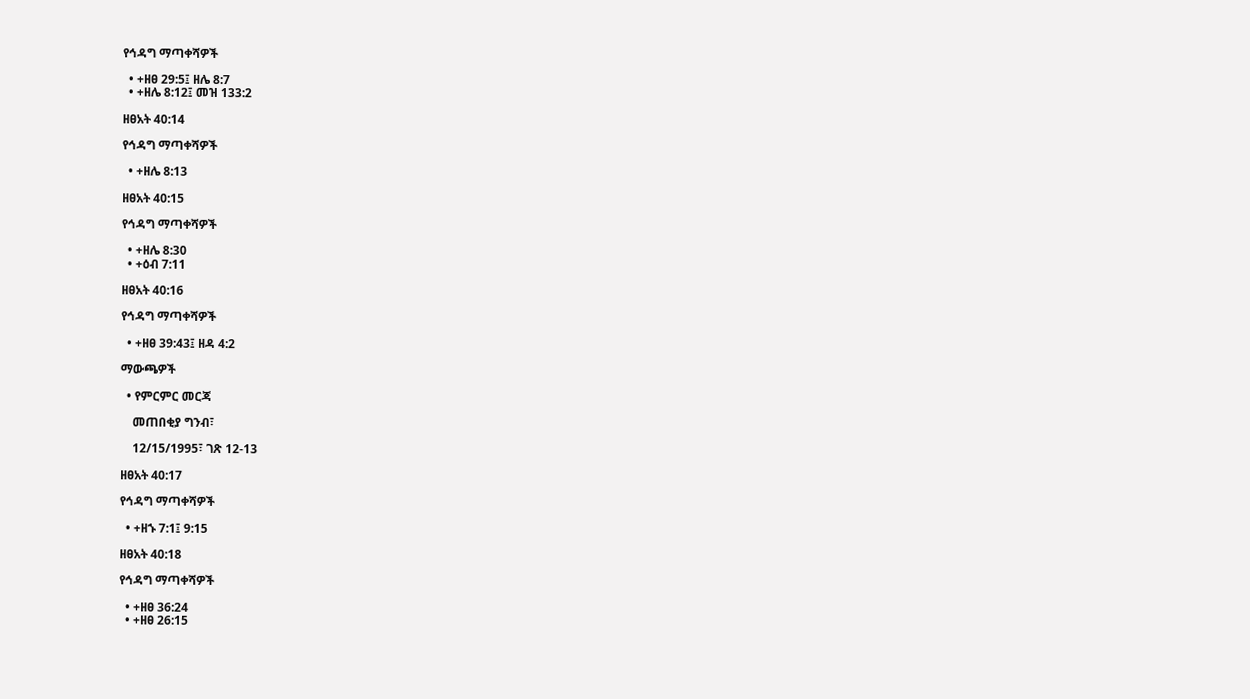የኅዳግ ማጣቀሻዎች

  • +ዘፀ 29:5፤ ዘሌ 8:7
  • +ዘሌ 8:12፤ መዝ 133:2

ዘፀአት 40:14

የኅዳግ ማጣቀሻዎች

  • +ዘሌ 8:13

ዘፀአት 40:15

የኅዳግ ማጣቀሻዎች

  • +ዘሌ 8:30
  • +ዕብ 7:11

ዘፀአት 40:16

የኅዳግ ማጣቀሻዎች

  • +ዘፀ 39:43፤ ዘዳ 4:2

ማውጫዎች

  • የምርምር መርጃ

    መጠበቂያ ግንብ፣

    12/15/1995፣ ገጽ 12-13

ዘፀአት 40:17

የኅዳግ ማጣቀሻዎች

  • +ዘኁ 7:1፤ 9:15

ዘፀአት 40:18

የኅዳግ ማጣቀሻዎች

  • +ዘፀ 36:24
  • +ዘፀ 26:15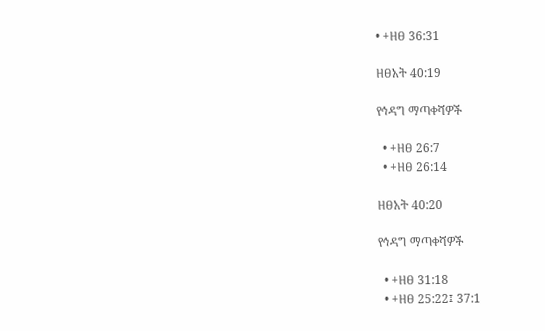• +ዘፀ 36:31

ዘፀአት 40:19

የኅዳግ ማጣቀሻዎች

  • +ዘፀ 26:7
  • +ዘፀ 26:14

ዘፀአት 40:20

የኅዳግ ማጣቀሻዎች

  • +ዘፀ 31:18
  • +ዘፀ 25:22፤ 37:1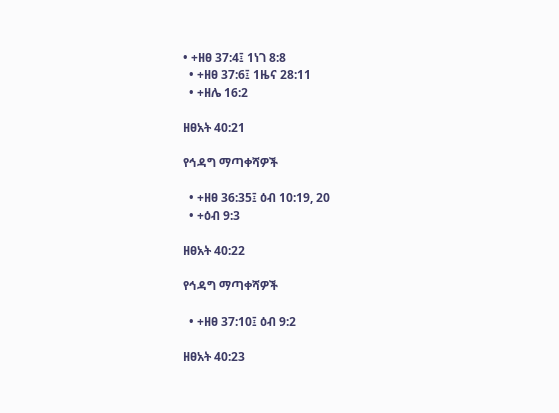• +ዘፀ 37:4፤ 1ነገ 8:8
  • +ዘፀ 37:6፤ 1ዜና 28:11
  • +ዘሌ 16:2

ዘፀአት 40:21

የኅዳግ ማጣቀሻዎች

  • +ዘፀ 36:35፤ ዕብ 10:19, 20
  • +ዕብ 9:3

ዘፀአት 40:22

የኅዳግ ማጣቀሻዎች

  • +ዘፀ 37:10፤ ዕብ 9:2

ዘፀአት 40:23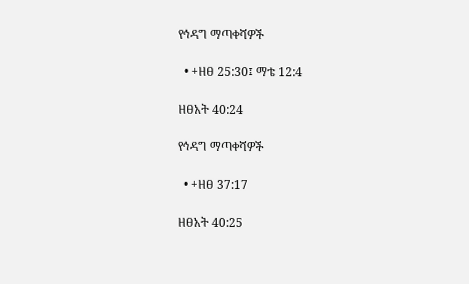የኅዳግ ማጣቀሻዎች

  • +ዘፀ 25:30፤ ማቴ 12:4

ዘፀአት 40:24

የኅዳግ ማጣቀሻዎች

  • +ዘፀ 37:17

ዘፀአት 40:25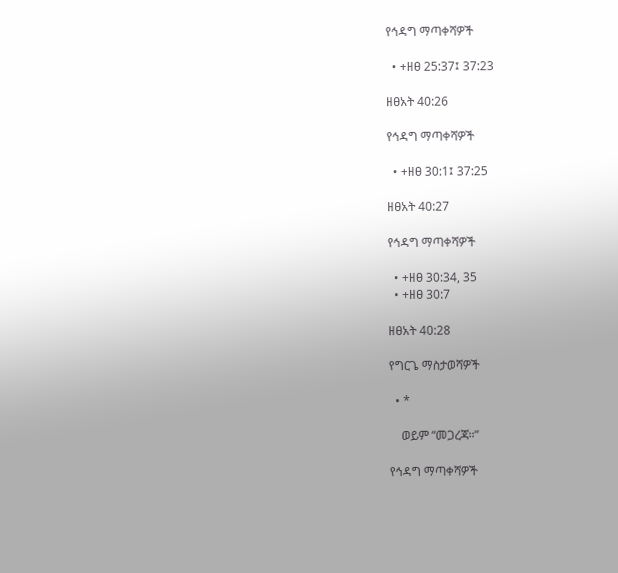የኅዳግ ማጣቀሻዎች

  • +ዘፀ 25:37፤ 37:23

ዘፀአት 40:26

የኅዳግ ማጣቀሻዎች

  • +ዘፀ 30:1፤ 37:25

ዘፀአት 40:27

የኅዳግ ማጣቀሻዎች

  • +ዘፀ 30:34, 35
  • +ዘፀ 30:7

ዘፀአት 40:28

የግርጌ ማስታወሻዎች

  • *

    ወይም “መጋረጃ።”

የኅዳግ ማጣቀሻዎች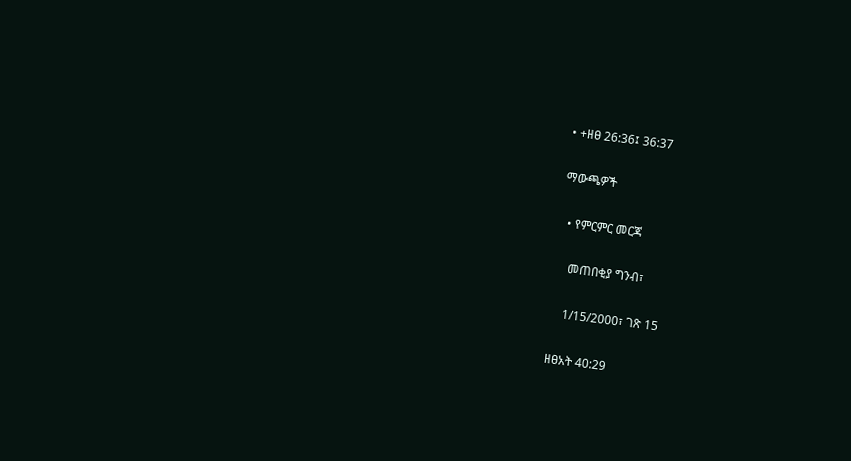• +ዘፀ 26:36፤ 36:37

ማውጫዎች

  • የምርምር መርጃ

    መጠበቂያ ግንብ፣

    1/15/2000፣ ገጽ 15

ዘፀአት 40:29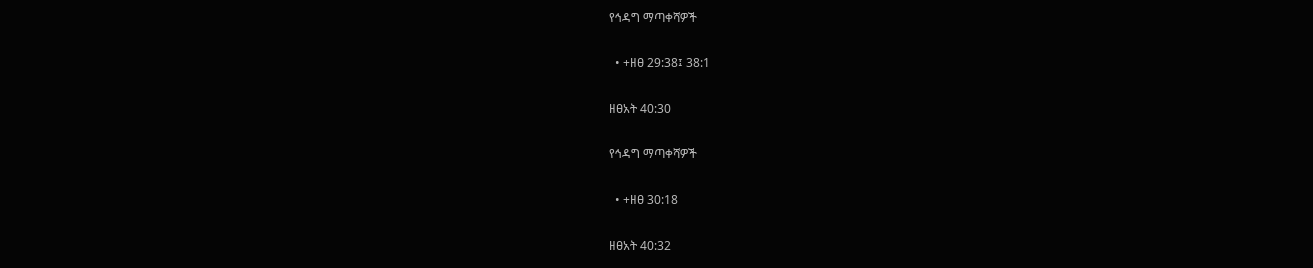የኅዳግ ማጣቀሻዎች

  • +ዘፀ 29:38፤ 38:1

ዘፀአት 40:30

የኅዳግ ማጣቀሻዎች

  • +ዘፀ 30:18

ዘፀአት 40:32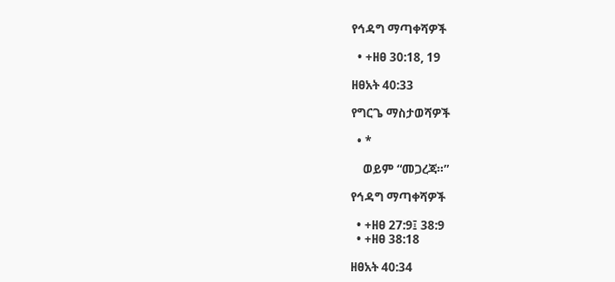የኅዳግ ማጣቀሻዎች

  • +ዘፀ 30:18, 19

ዘፀአት 40:33

የግርጌ ማስታወሻዎች

  • *

    ወይም “መጋረጃ።”

የኅዳግ ማጣቀሻዎች

  • +ዘፀ 27:9፤ 38:9
  • +ዘፀ 38:18

ዘፀአት 40:34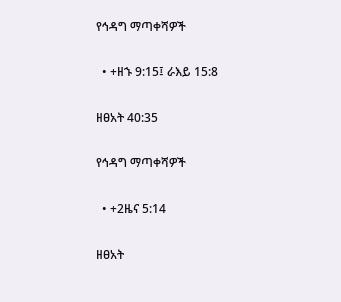የኅዳግ ማጣቀሻዎች

  • +ዘኁ 9:15፤ ራእይ 15:8

ዘፀአት 40:35

የኅዳግ ማጣቀሻዎች

  • +2ዜና 5:14

ዘፀአት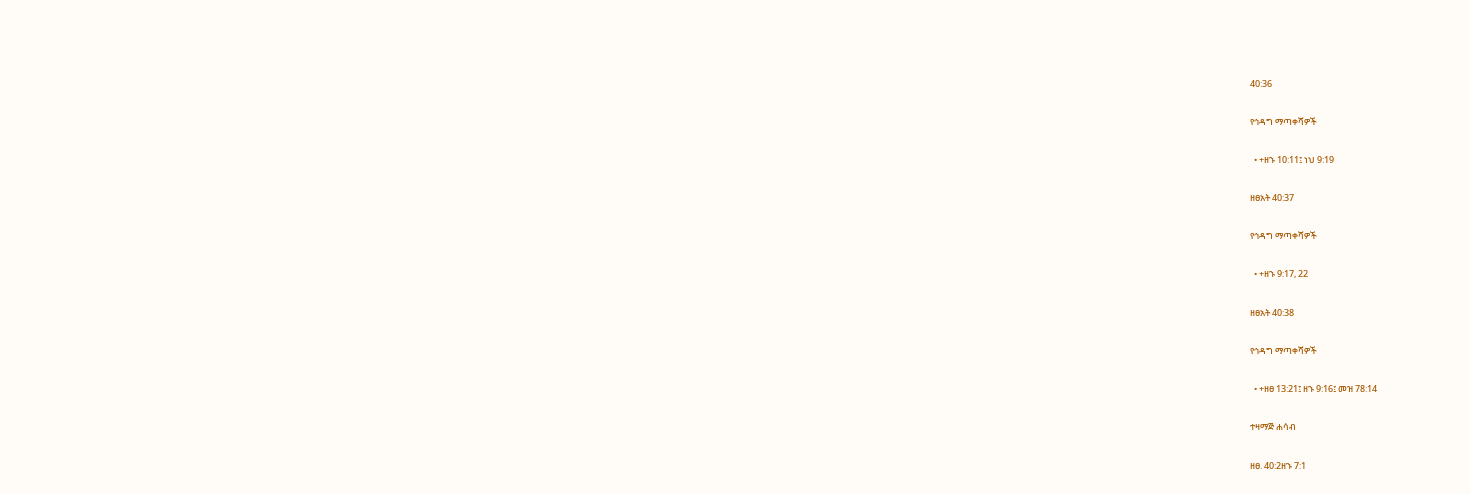40:36

የኅዳግ ማጣቀሻዎች

  • +ዘኁ 10:11፤ ነህ 9:19

ዘፀአት 40:37

የኅዳግ ማጣቀሻዎች

  • +ዘኁ 9:17, 22

ዘፀአት 40:38

የኅዳግ ማጣቀሻዎች

  • +ዘፀ 13:21፤ ዘኁ 9:16፤ መዝ 78:14

ተዛማጅ ሐሳብ

ዘፀ. 40:2ዘኁ 7:1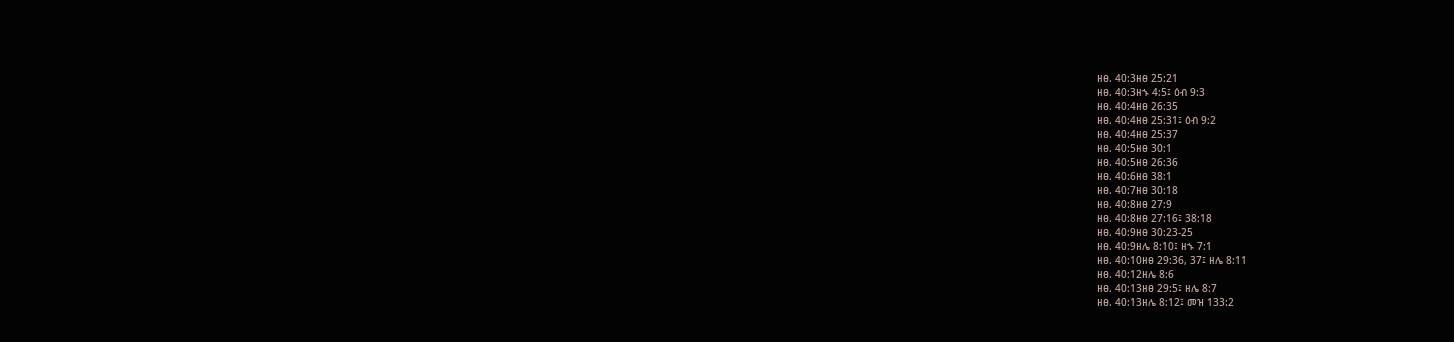ዘፀ. 40:3ዘፀ 25:21
ዘፀ. 40:3ዘኁ 4:5፤ ዕብ 9:3
ዘፀ. 40:4ዘፀ 26:35
ዘፀ. 40:4ዘፀ 25:31፤ ዕብ 9:2
ዘፀ. 40:4ዘፀ 25:37
ዘፀ. 40:5ዘፀ 30:1
ዘፀ. 40:5ዘፀ 26:36
ዘፀ. 40:6ዘፀ 38:1
ዘፀ. 40:7ዘፀ 30:18
ዘፀ. 40:8ዘፀ 27:9
ዘፀ. 40:8ዘፀ 27:16፤ 38:18
ዘፀ. 40:9ዘፀ 30:23-25
ዘፀ. 40:9ዘሌ 8:10፤ ዘኁ 7:1
ዘፀ. 40:10ዘፀ 29:36, 37፤ ዘሌ 8:11
ዘፀ. 40:12ዘሌ 8:6
ዘፀ. 40:13ዘፀ 29:5፤ ዘሌ 8:7
ዘፀ. 40:13ዘሌ 8:12፤ መዝ 133:2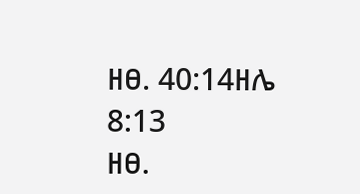ዘፀ. 40:14ዘሌ 8:13
ዘፀ.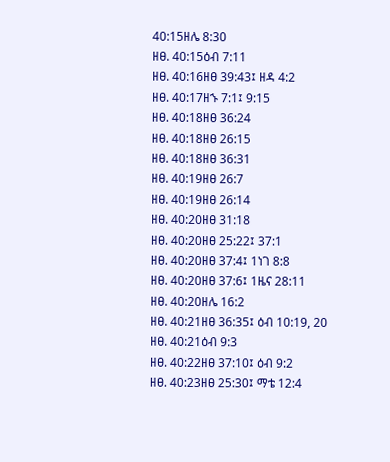40:15ዘሌ 8:30
ዘፀ. 40:15ዕብ 7:11
ዘፀ. 40:16ዘፀ 39:43፤ ዘዳ 4:2
ዘፀ. 40:17ዘኁ 7:1፤ 9:15
ዘፀ. 40:18ዘፀ 36:24
ዘፀ. 40:18ዘፀ 26:15
ዘፀ. 40:18ዘፀ 36:31
ዘፀ. 40:19ዘፀ 26:7
ዘፀ. 40:19ዘፀ 26:14
ዘፀ. 40:20ዘፀ 31:18
ዘፀ. 40:20ዘፀ 25:22፤ 37:1
ዘፀ. 40:20ዘፀ 37:4፤ 1ነገ 8:8
ዘፀ. 40:20ዘፀ 37:6፤ 1ዜና 28:11
ዘፀ. 40:20ዘሌ 16:2
ዘፀ. 40:21ዘፀ 36:35፤ ዕብ 10:19, 20
ዘፀ. 40:21ዕብ 9:3
ዘፀ. 40:22ዘፀ 37:10፤ ዕብ 9:2
ዘፀ. 40:23ዘፀ 25:30፤ ማቴ 12:4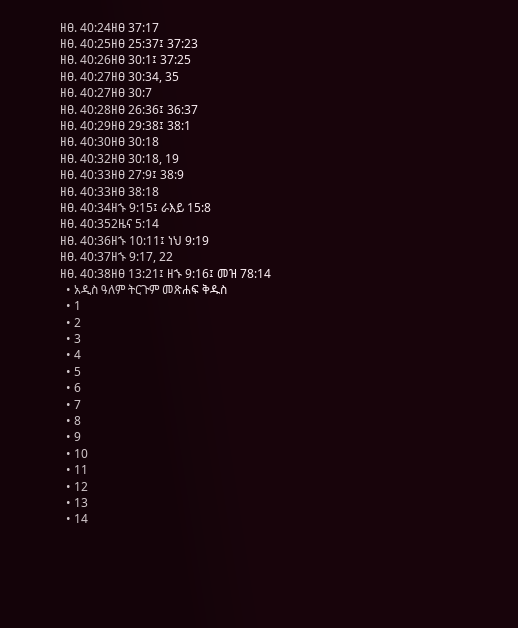ዘፀ. 40:24ዘፀ 37:17
ዘፀ. 40:25ዘፀ 25:37፤ 37:23
ዘፀ. 40:26ዘፀ 30:1፤ 37:25
ዘፀ. 40:27ዘፀ 30:34, 35
ዘፀ. 40:27ዘፀ 30:7
ዘፀ. 40:28ዘፀ 26:36፤ 36:37
ዘፀ. 40:29ዘፀ 29:38፤ 38:1
ዘፀ. 40:30ዘፀ 30:18
ዘፀ. 40:32ዘፀ 30:18, 19
ዘፀ. 40:33ዘፀ 27:9፤ 38:9
ዘፀ. 40:33ዘፀ 38:18
ዘፀ. 40:34ዘኁ 9:15፤ ራእይ 15:8
ዘፀ. 40:352ዜና 5:14
ዘፀ. 40:36ዘኁ 10:11፤ ነህ 9:19
ዘፀ. 40:37ዘኁ 9:17, 22
ዘፀ. 40:38ዘፀ 13:21፤ ዘኁ 9:16፤ መዝ 78:14
  • አዲስ ዓለም ትርጉም መጽሐፍ ቅዱስ
  • 1
  • 2
  • 3
  • 4
  • 5
  • 6
  • 7
  • 8
  • 9
  • 10
  • 11
  • 12
  • 13
  • 14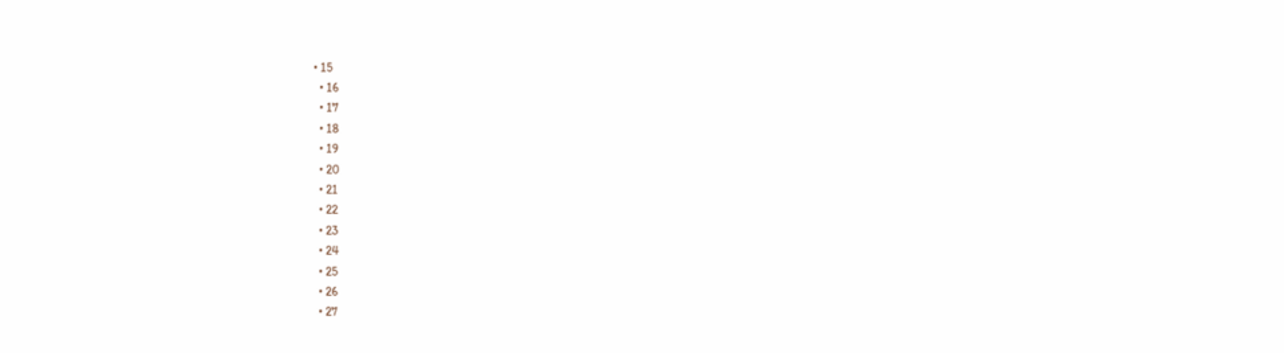• 15
  • 16
  • 17
  • 18
  • 19
  • 20
  • 21
  • 22
  • 23
  • 24
  • 25
  • 26
  • 27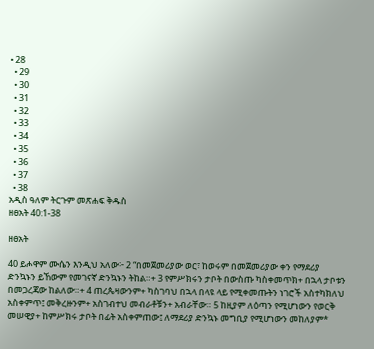• 28
  • 29
  • 30
  • 31
  • 32
  • 33
  • 34
  • 35
  • 36
  • 37
  • 38
አዲስ ዓለም ትርጉም መጽሐፍ ቅዱስ
ዘፀአት 40:1-38

ዘፀአት

40 ይሖዋም ሙሴን እንዲህ አለው፦ 2 “በመጀመሪያው ወር፣ ከወሩም በመጀመሪያው ቀን የማደሪያ ድንኳኑን ይኸውም የመገናኛ ድንኳኑን ትከል።+ 3 የምሥክሩን ታቦት በውስጡ ካስቀመጥክ+ በኋላ ታቦቱን በመጋረጃው ከልለው።+ 4 ጠረጴዛውንም+ ካስገባህ በኋላ በላዩ ላይ የሚቀመጡትን ነገሮች አስተካክለህ አስቀምጥ፤ መቅረዙንም+ አስገብተህ መብራቶቹን+ አብራቸው። 5 ከዚያም ለዕጣን የሚሆነውን የወርቅ መሠዊያ+ ከምሥክሩ ታቦት በፊት አስቀምጠው፤ ለማደሪያ ድንኳኑ መግቢያ የሚሆነውን መከለያም*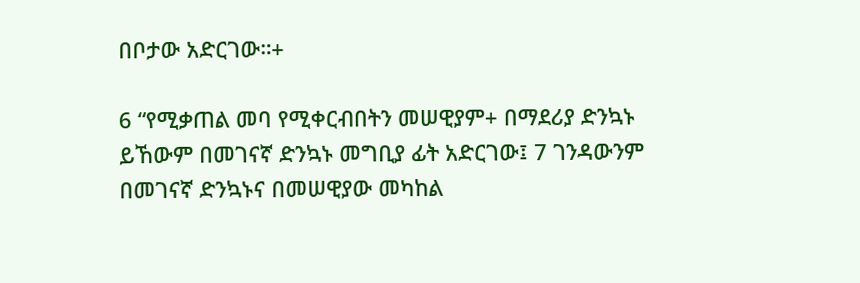በቦታው አድርገው።+

6 “የሚቃጠል መባ የሚቀርብበትን መሠዊያም+ በማደሪያ ድንኳኑ ይኸውም በመገናኛ ድንኳኑ መግቢያ ፊት አድርገው፤ 7 ገንዳውንም በመገናኛ ድንኳኑና በመሠዊያው መካከል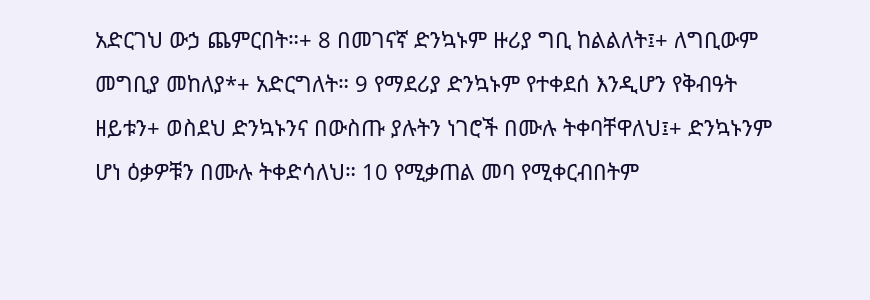አድርገህ ውኃ ጨምርበት።+ 8 በመገናኛ ድንኳኑም ዙሪያ ግቢ ከልልለት፤+ ለግቢውም መግቢያ መከለያ*+ አድርግለት። 9 የማደሪያ ድንኳኑም የተቀደሰ እንዲሆን የቅብዓት ዘይቱን+ ወስደህ ድንኳኑንና በውስጡ ያሉትን ነገሮች በሙሉ ትቀባቸዋለህ፤+ ድንኳኑንም ሆነ ዕቃዎቹን በሙሉ ትቀድሳለህ። 10 የሚቃጠል መባ የሚቀርብበትም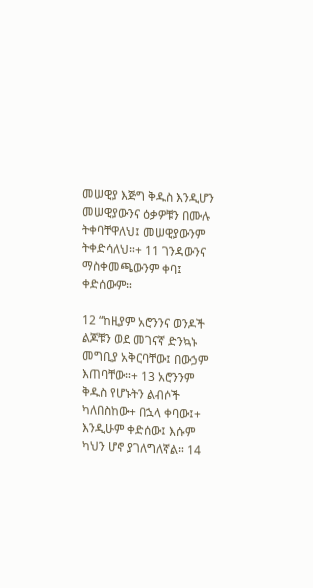መሠዊያ እጅግ ቅዱስ እንዲሆን መሠዊያውንና ዕቃዎቹን በሙሉ ትቀባቸዋለህ፤ መሠዊያውንም ትቀድሳለህ።+ 11 ገንዳውንና ማስቀመጫውንም ቀባ፤ ቀድሰውም።

12 “ከዚያም አሮንንና ወንዶች ልጆቹን ወደ መገናኛ ድንኳኑ መግቢያ አቅርባቸው፤ በውኃም እጠባቸው።+ 13 አሮንንም ቅዱስ የሆኑትን ልብሶች ካለበስከው+ በኋላ ቀባው፤+ እንዲሁም ቀድሰው፤ እሱም ካህን ሆኖ ያገለግለኛል። 14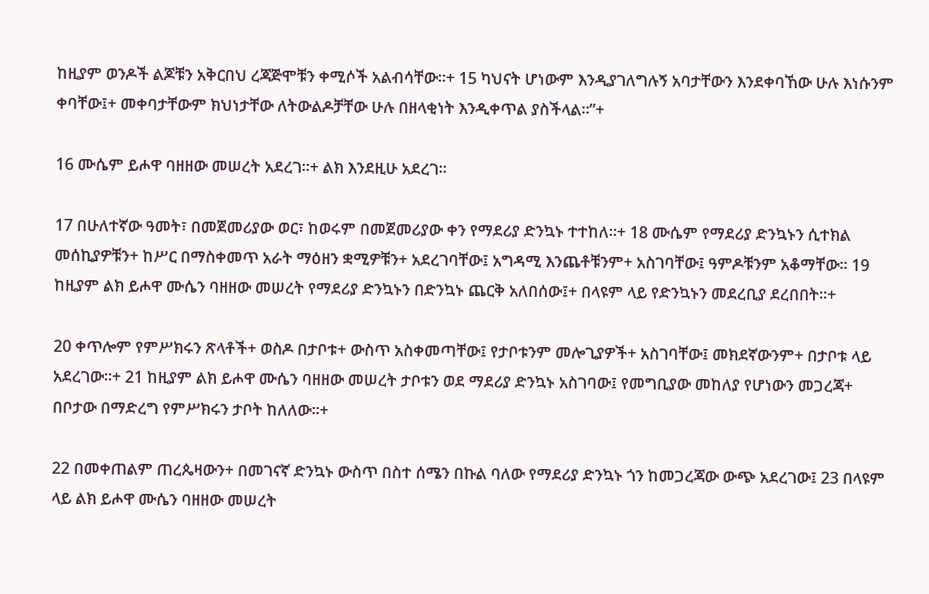ከዚያም ወንዶች ልጆቹን አቅርበህ ረጃጅሞቹን ቀሚሶች አልብሳቸው።+ 15 ካህናት ሆነውም እንዲያገለግሉኝ አባታቸውን እንደቀባኸው ሁሉ እነሱንም ቀባቸው፤+ መቀባታቸውም ክህነታቸው ለትውልዶቻቸው ሁሉ በዘላቂነት እንዲቀጥል ያስችላል።”+

16 ሙሴም ይሖዋ ባዘዘው መሠረት አደረገ።+ ልክ እንደዚሁ አደረገ።

17 በሁለተኛው ዓመት፣ በመጀመሪያው ወር፣ ከወሩም በመጀመሪያው ቀን የማደሪያ ድንኳኑ ተተከለ።+ 18 ሙሴም የማደሪያ ድንኳኑን ሲተክል መሰኪያዎቹን+ ከሥር በማስቀመጥ አራት ማዕዘን ቋሚዎቹን+ አደረገባቸው፤ አግዳሚ እንጨቶቹንም+ አስገባቸው፤ ዓምዶቹንም አቆማቸው። 19 ከዚያም ልክ ይሖዋ ሙሴን ባዘዘው መሠረት የማደሪያ ድንኳኑን በድንኳኑ ጨርቅ አለበሰው፤+ በላዩም ላይ የድንኳኑን መደረቢያ ደረበበት።+

20 ቀጥሎም የምሥክሩን ጽላቶች+ ወስዶ በታቦቱ+ ውስጥ አስቀመጣቸው፤ የታቦቱንም መሎጊያዎች+ አስገባቸው፤ መክደኛውንም+ በታቦቱ ላይ አደረገው።+ 21 ከዚያም ልክ ይሖዋ ሙሴን ባዘዘው መሠረት ታቦቱን ወደ ማደሪያ ድንኳኑ አስገባው፤ የመግቢያው መከለያ የሆነውን መጋረጃ+ በቦታው በማድረግ የምሥክሩን ታቦት ከለለው።+

22 በመቀጠልም ጠረጴዛውን+ በመገናኛ ድንኳኑ ውስጥ በስተ ሰሜን በኩል ባለው የማደሪያ ድንኳኑ ጎን ከመጋረጃው ውጭ አደረገው፤ 23 በላዩም ላይ ልክ ይሖዋ ሙሴን ባዘዘው መሠረት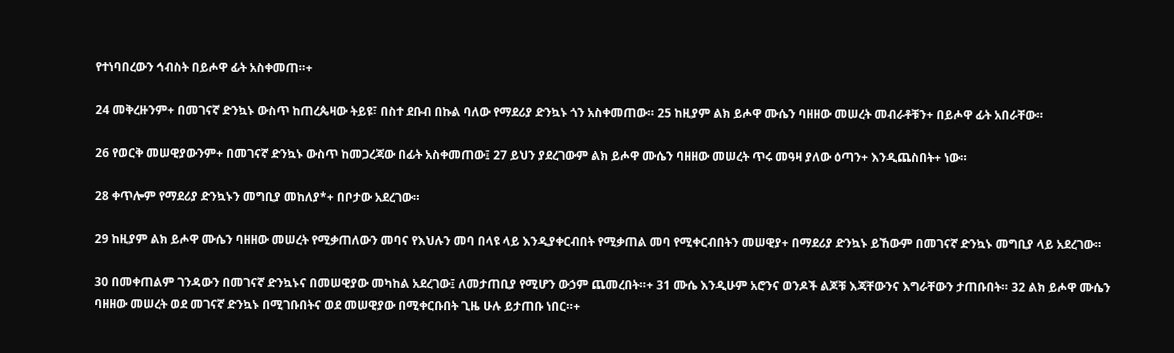የተነባበረውን ኅብስት በይሖዋ ፊት አስቀመጠ።+

24 መቅረዙንም+ በመገናኛ ድንኳኑ ውስጥ ከጠረጴዛው ትይዩ፣ በስተ ደቡብ በኩል ባለው የማደሪያ ድንኳኑ ጎን አስቀመጠው። 25 ከዚያም ልክ ይሖዋ ሙሴን ባዘዘው መሠረት መብራቶቹን+ በይሖዋ ፊት አበራቸው።

26 የወርቅ መሠዊያውንም+ በመገናኛ ድንኳኑ ውስጥ ከመጋረጃው በፊት አስቀመጠው፤ 27 ይህን ያደረገውም ልክ ይሖዋ ሙሴን ባዘዘው መሠረት ጥሩ መዓዛ ያለው ዕጣን+ እንዲጨስበት+ ነው።

28 ቀጥሎም የማደሪያ ድንኳኑን መግቢያ መከለያ*+ በቦታው አደረገው።

29 ከዚያም ልክ ይሖዋ ሙሴን ባዘዘው መሠረት የሚቃጠለውን መባና የእህሉን መባ በላዩ ላይ እንዲያቀርብበት የሚቃጠል መባ የሚቀርብበትን መሠዊያ+ በማደሪያ ድንኳኑ ይኸውም በመገናኛ ድንኳኑ መግቢያ ላይ አደረገው።

30 በመቀጠልም ገንዳውን በመገናኛ ድንኳኑና በመሠዊያው መካከል አደረገው፤ ለመታጠቢያ የሚሆን ውኃም ጨመረበት።+ 31 ሙሴ እንዲሁም አሮንና ወንዶች ልጆቹ እጃቸውንና እግራቸውን ታጠቡበት። 32 ልክ ይሖዋ ሙሴን ባዘዘው መሠረት ወደ መገናኛ ድንኳኑ በሚገቡበትና ወደ መሠዊያው በሚቀርቡበት ጊዜ ሁሉ ይታጠቡ ነበር።+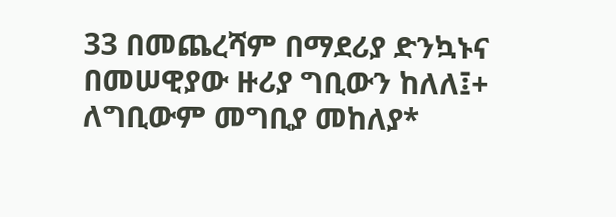33 በመጨረሻም በማደሪያ ድንኳኑና በመሠዊያው ዙሪያ ግቢውን ከለለ፤+ ለግቢውም መግቢያ መከለያ*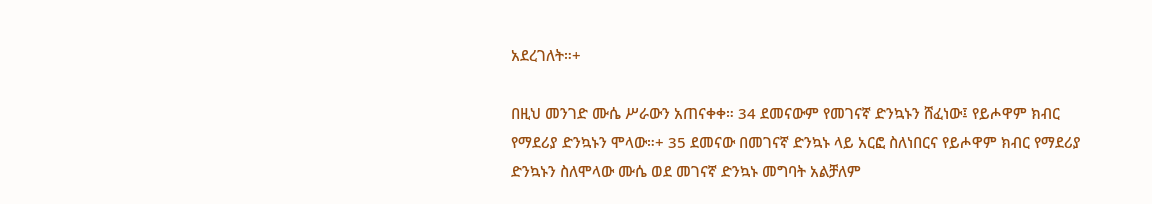አደረገለት።+

በዚህ መንገድ ሙሴ ሥራውን አጠናቀቀ። 34 ደመናውም የመገናኛ ድንኳኑን ሸፈነው፤ የይሖዋም ክብር የማደሪያ ድንኳኑን ሞላው።+ 35 ደመናው በመገናኛ ድንኳኑ ላይ አርፎ ስለነበርና የይሖዋም ክብር የማደሪያ ድንኳኑን ስለሞላው ሙሴ ወደ መገናኛ ድንኳኑ መግባት አልቻለም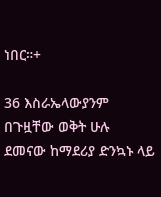ነበር።+

36 እስራኤላውያንም በጉዟቸው ወቅት ሁሉ ደመናው ከማደሪያ ድንኳኑ ላይ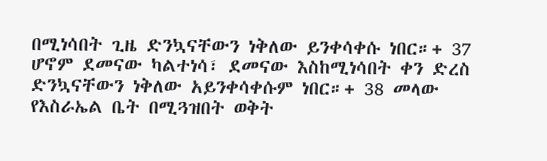በሚነሳበት ጊዜ ድንኳናቸውን ነቅለው ይንቀሳቀሱ ነበር።+ 37 ሆኖም ደመናው ካልተነሳ፣ ደመናው እስከሚነሳበት ቀን ድረስ ድንኳናቸውን ነቅለው አይንቀሳቀሱም ነበር።+ 38 መላው የእስራኤል ቤት በሚጓዝበት ወቅት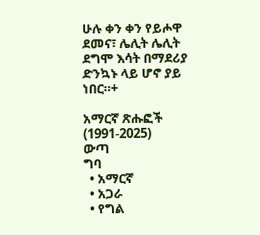ሁሉ ቀን ቀን የይሖዋ ደመና፣ ሌሊት ሌሊት ደግሞ እሳት በማደሪያ ድንኳኑ ላይ ሆኖ ያይ ነበር።+

አማርኛ ጽሑፎች (1991-2025)
ውጣ
ግባ
  • አማርኛ
  • አጋራ
  • የግል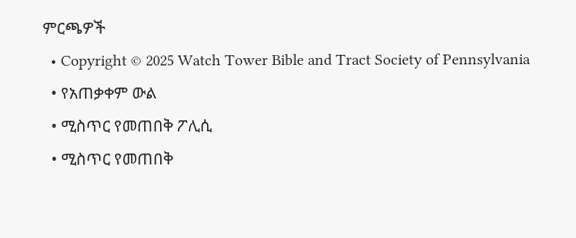ምርጫዎች
  • Copyright © 2025 Watch Tower Bible and Tract Society of Pennsylvania
  • የአጠቃቀም ውል
  • ሚስጥር የመጠበቅ ፖሊሲ
  • ሚስጥር የመጠበቅ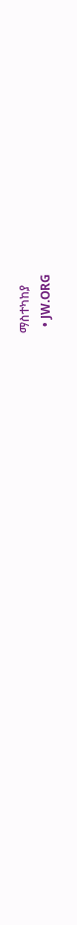ማስተካከያ
  • JW.ORG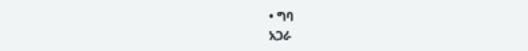• ግባ
አጋራ